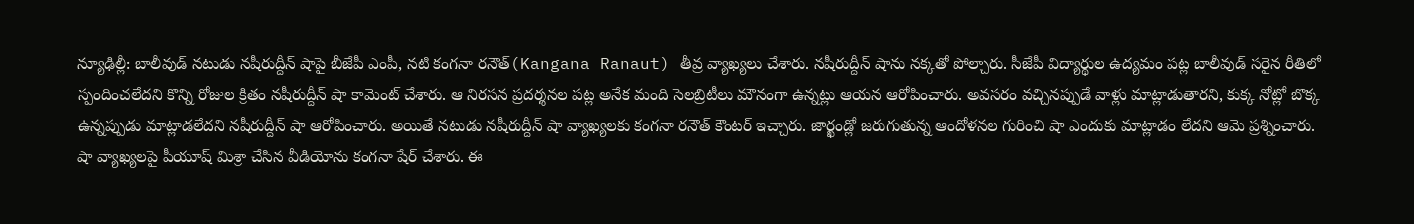న్యూఢిల్లీ: బాలీవుడ్ నటుడు నషీరుద్దీన్ షాపై బీజేపీ ఎంపీ, నటి కంగనా రనౌత్(Kangana Ranaut) తీవ్ర వ్యాఖ్యలు చేశారు. నషీరుద్దీన్ షాను నక్కతో పోల్చారు. సీజేపీ విద్యార్థుల ఉద్యమం పట్ల బాలీవుడ్ సరైన రీతిలో స్పందించలేదని కొన్ని రోజుల క్రితం నషీరుద్దీన్ షా కామెంట్ చేశారు. ఆ నిరసన ప్రదర్శనల పట్ల అనేక మంది సెలబ్రిటీలు మౌనంగా ఉన్నట్లు ఆయన ఆరోపించారు. అవసరం వచ్చినప్పుడే వాళ్లు మాట్లాడుతారని, కుక్క నోట్లో బొక్క ఉన్నప్పుడు మాట్లాడలేదని నషీరుద్దీన్ షా ఆరోపించారు. అయితే నటుడు నషీరుద్దీన్ షా వ్యాఖ్యలకు కంగనా రనౌత్ కౌంటర్ ఇచ్చారు. జార్ఖండ్లో జరుగుతున్న ఆందోళనల గురించి షా ఎందుకు మాట్లాడం లేదని ఆమె ప్రశ్నించారు.
షా వ్యాఖ్యలపై పీయూష్ మిశ్రా చేసిన వీడియోను కంగనా షేర్ చేశారు. ఈ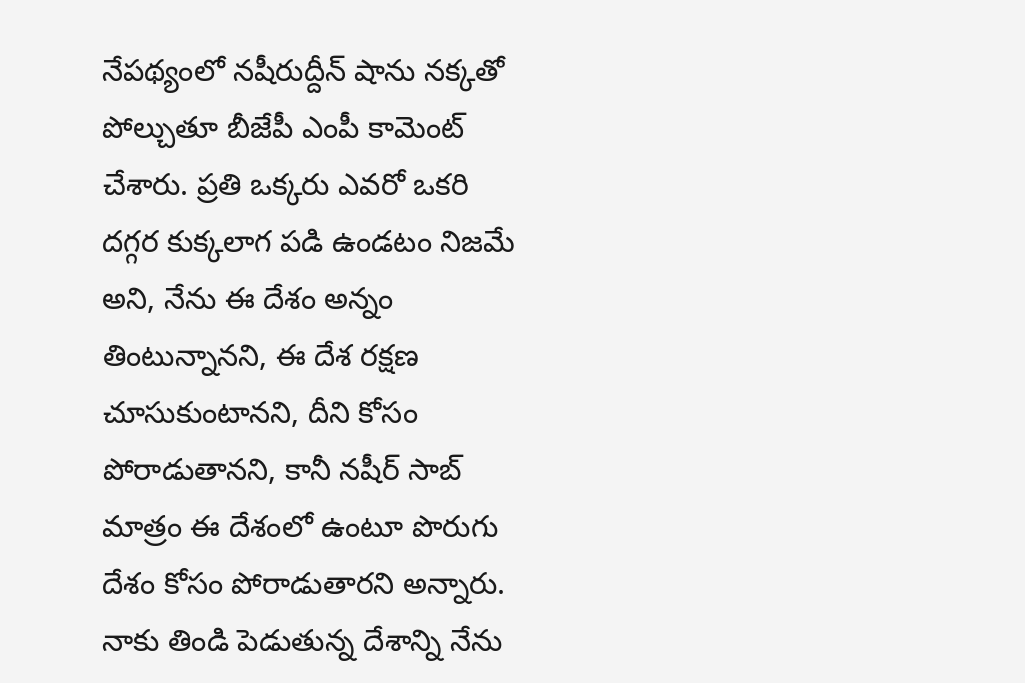నేపథ్యంలో నషీరుద్దీన్ షాను నక్కతో పోల్చుతూ బీజేపీ ఎంపీ కామెంట్ చేశారు. ప్రతి ఒక్కరు ఎవరో ఒకరి దగ్గర కుక్కలాగ పడి ఉండటం నిజమే అని, నేను ఈ దేశం అన్నం తింటున్నానని, ఈ దేశ రక్షణ చూసుకుంటానని, దీని కోసం పోరాడుతానని, కానీ నషీర్ సాబ్ మాత్రం ఈ దేశంలో ఉంటూ పొరుగు దేశం కోసం పోరాడుతారని అన్నారు. నాకు తిండి పెడుతున్న దేశాన్ని నేను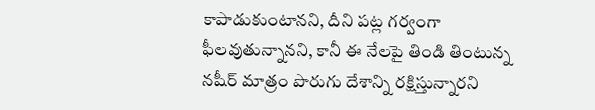కాపాడుకుంటానని, దీని పట్ల గర్వంగా ఫీలవుతున్నానని, కానీ ఈ నేలపై తిండి తింటున్న నషీర్ మాత్రం పొరుగు దేశాన్ని రక్షిస్తున్నారని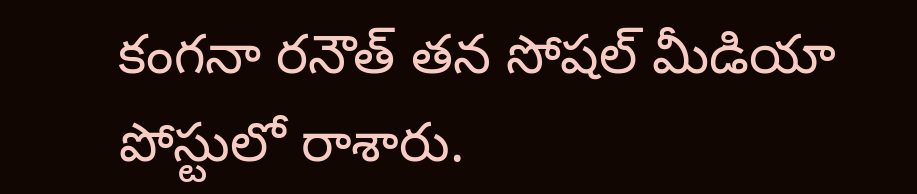కంగనా రనౌత్ తన సోషల్ మీడియా పోస్టులో రాశారు.